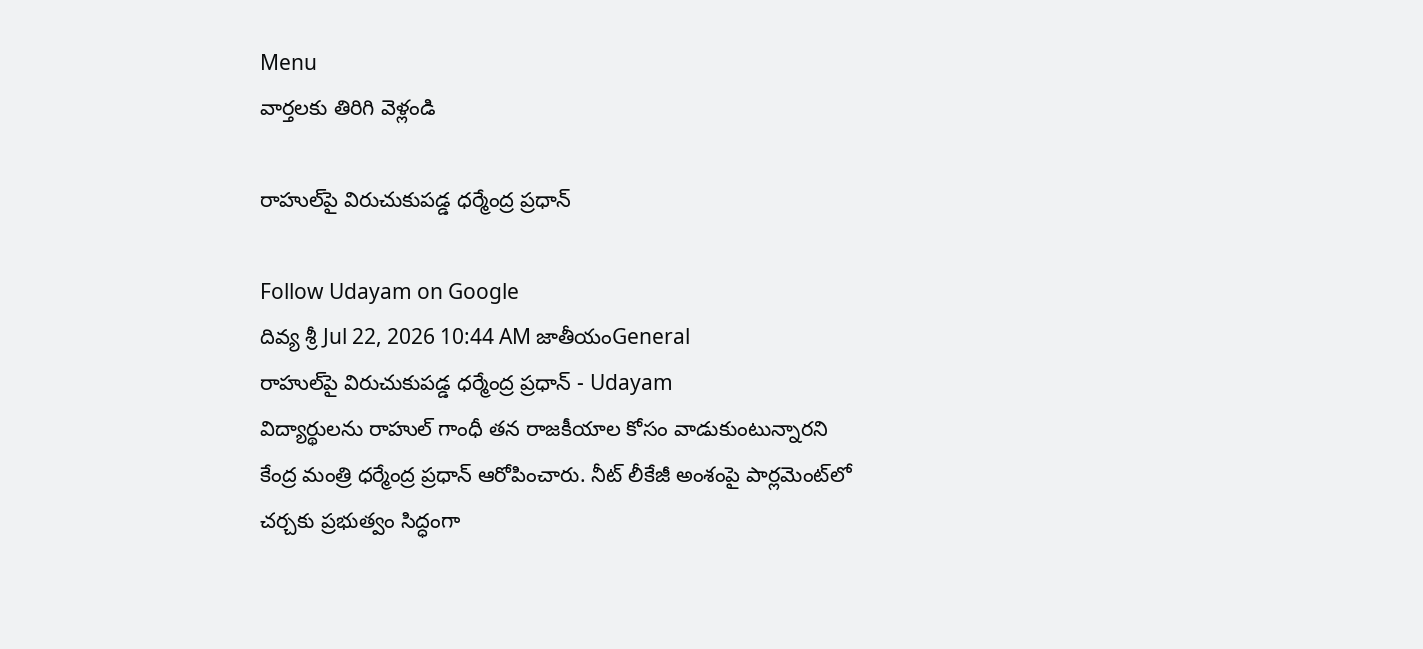Menu
వార్తలకు తిరిగి వెళ్లండి

రాహుల్‌పై విరుచుకుపడ్డ ధర్మేంద్ర ప్రధాన్

Follow Udayam on Google
దివ్య శ్రీ Jul 22, 2026 10:44 AM జాతీయంGeneral
రాహుల్‌పై విరుచుకుపడ్డ ధర్మేంద్ర ప్రధాన్ - Udayam
విద్యార్థులను రాహుల్ గాంధీ తన రాజకీయాల కోసం వాడుకుంటున్నారని కేంద్ర మంత్రి ధర్మేంద్ర ప్రధాన్ ఆరోపించారు. నీట్ లీకేజీ అంశంపై పార్లమెంట్‌లో చర్చకు ప్రభుత్వం సిద్ధంగా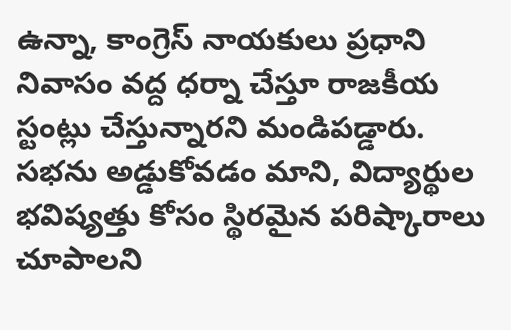ఉన్నా, కాంగ్రెస్ నాయకులు ప్రధాని నివాసం వద్ద ధర్నా చేస్తూ రాజకీయ స్టంట్లు చేస్తున్నారని మండిపడ్డారు. సభను అడ్డుకోవడం మాని, విద్యార్థుల భవిష్యత్తు కోసం స్థిరమైన పరిష్కారాలు చూపాలని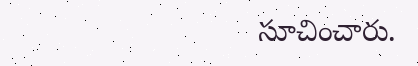సూచించారు.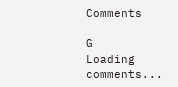Comments

G
Loading comments...